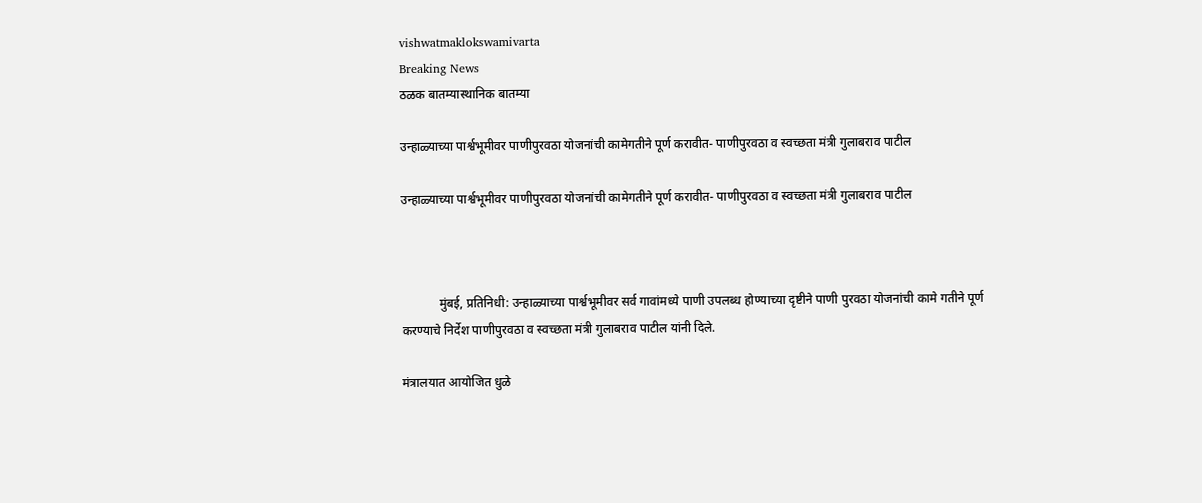vishwatmaklokswamivarta
Breaking News
ठळक बातम्यास्थानिक बातम्या

उन्हाळ्याच्या पार्श्वभूमीवर पाणीपुरवठा योजनांची कामेगतीने पूर्ण करावीत- पाणीपुरवठा व स्वच्छता मंत्री गुलाबराव पाटील

उन्हाळ्याच्या पार्श्वभूमीवर पाणीपुरवठा योजनांची कामेगतीने पूर्ण करावीत- पाणीपुरवठा व स्वच्छता मंत्री गुलाबराव पाटील



            मुंबई, प्रतिनिधी: उन्हाळ्याच्या पार्श्वभूमीवर सर्व गावांमध्ये पाणी उपलब्ध होण्याच्या दृष्टीने पाणी पुरवठा योजनांची कामे गतीने पूर्ण करण्याचे निर्देश पाणीपुरवठा व स्वच्छता मंत्री गुलाबराव पाटील यांनी दिले.

मंत्रालयात आयोजित धुळे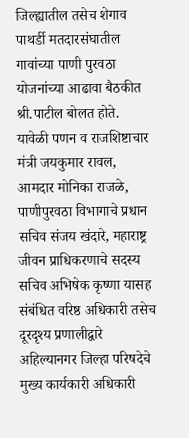जिल्ह्यातील तसेच शेगाव पाथर्डी मतदारसंघातील गावांच्या पाणी पुरवठा योजनांच्या आढावा बैठकीत श्री.पाटील बोलत होते. यावेळी पणन व राजशिष्टाचार मंत्री जयकुमार रावल, आमदार मोनिका राजळे, पाणीपुरवठा विभागाचे प्रधान सचिव संजय खंदारे, महाराष्ट्र जीवन प्राधिकरणाचे सदस्य सचिव अभिषेक कृष्णा यासह संबंधित वरिष्ठ अधिकारी तसेच दूरदृश्य प्रणालीद्वारे अहिल्यानगर जिल्हा परिषदेचे मुख्य कार्यकारी अधिकारी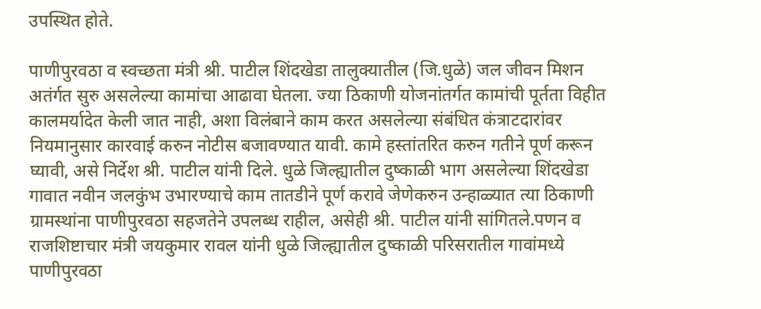उपस्थित होते.

पाणीपुरवठा व स्वच्छता मंत्री श्री. पाटील शिंदखेडा तालुक्यातील (जि.धुळे) जल जीवन मिशन अतंर्गत सुरु असलेल्या कामांचा आढावा घेतला. ज्या ठिकाणी योजनांतर्गत कामांची पूर्तता विहीत कालमर्यादेत केली जात नाही, अशा विलंबाने काम करत असलेल्या संबंधित कंत्राटदारांवर नियमानुसार कारवाई करुन नोटीस बजावण्यात यावी. कामे हस्तांतरित करुन गतीने पूर्ण करून घ्यावी, असे निर्देश श्री. पाटील यांनी दिले. धुळे जिल्ह्यातील दुष्काळी भाग असलेल्या शिंदखेडा गावात नवीन जलकुंभ उभारण्याचे काम तातडीने पूर्ण करावे जेणेकरुन उन्हाळ्यात त्या ठिकाणी ग्रामस्थांना पाणीपुरवठा सहजतेने उपलब्ध राहील, असेही श्री. पाटील यांनी सांगितले.पणन व राजशिष्टाचार मंत्री जयकुमार रावल यांनी धुळे जिल्ह्यातील दुष्काळी परिसरातील गावांमध्ये पाणीपुरवठा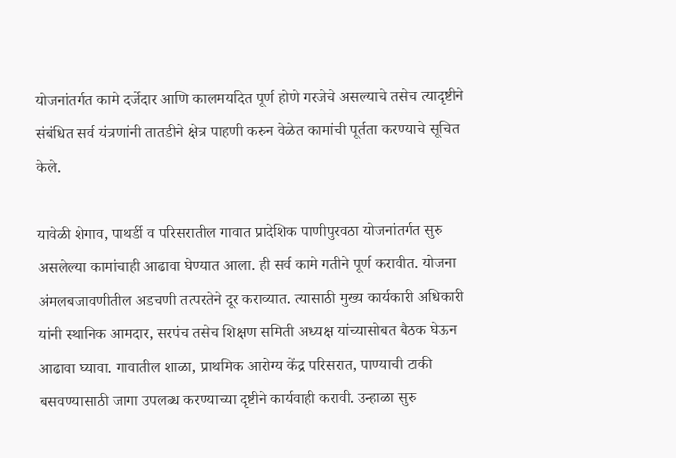योजनांतर्गत कामे दर्जेदार आणि कालमर्यादेत पूर्ण होणे गरजेचे असल्याचे तसेच त्यादृष्टीने संबंधित सर्व यंत्रणांनी तातडीने क्षेत्र पाहणी करुन वेळेत कामांची पूर्तता करण्याचे सूचित केले.

यावेळी शेगाव, पाथर्डी व परिसरातील गावात प्रादेशिक पाणीपुरवठा योजनांतर्गत सुरु असलेल्या कामांचाही आढावा घेण्यात आला. ही सर्व कामे गतीने पूर्ण करावीत. योजना अंमलबजावणीतील अडचणी तत्परतेने दूर कराव्यात. त्यासाठी मुख्य कार्यकारी अधिकारी यांनी स्थानिक आमदार, सरपंच तसेच शिक्षण समिती अध्यक्ष यांच्यासोबत बैठक घेऊन आढावा घ्यावा. गावातील शाळा, प्राथमिक आरोग्य केंद्र परिसरात, पाण्याची टाकी बसवण्यासाठी जागा उपलब्ध करण्याच्या दृष्टीने कार्यवाही करावी. उन्हाळा सुरु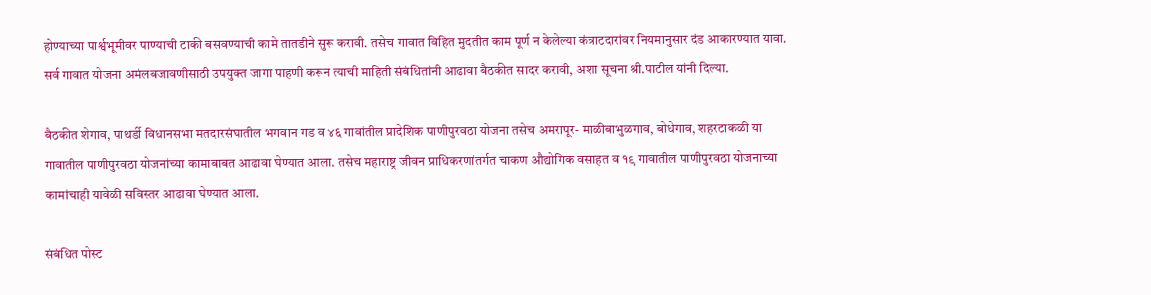होण्याच्या पार्श्वभूमीवर पाण्याची टाकी बसवण्याची कामे तातडीने सुरू करावी. तसेच गावात विहित मुदतीत काम पूर्ण न केलेल्या कंत्राटदारांवर नियमानुसार दंड आकारण्यात यावा. सर्व गावात योजना अमंलबजावणीसाठी उपयुक्त जागा पाहणी करून त्याची माहिती संबंधितांनी आढावा बैठकीत सादर करावी, अशा सूचना श्री.पाटील यांनी दिल्या.

बैठकीत शेगाव, पाथर्डी विधानसभा मतदारसंघातील भगवान गड व ४६ गावांतील प्रादेशिक पाणीपुरवठा योजना तसेच अमरापूर- माळीबाभुळगाव, बोधेगाव, शहरटाकळी या गावातील पाणीपुरवठा योजनांच्या कामाबाबत आढावा घेण्यात आला. तसेच महाराष्ट्र जीवन प्राधिकरणांतर्गत चाकण औद्योगिक वसाहत व १९ गावातील पाणीपुरवठा योजनाच्या कामांचाही यावेळी सविस्तर आढावा घेण्यात आला.

संबंधित पोस्ट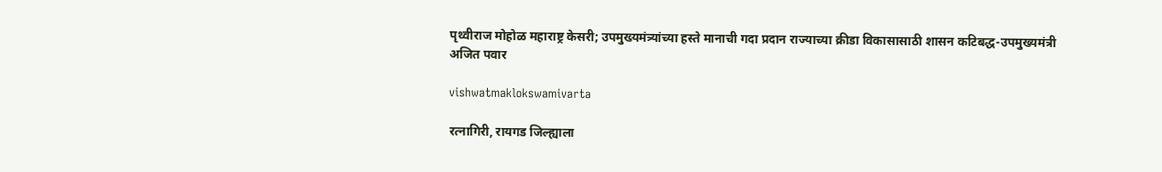पृथ्वीराज मोहोळ महाराष्ट्र केसरी; उपमुख्यमंत्र्यांच्या हस्ते मानाची गदा प्रदान राज्याच्या क्रीडा विकासासाठी शासन कटिबद्ध-उपमुख्यमंत्री अजित पवार

vishwatmaklokswamivarta

रत्नागिरी, रायगड जिल्ह्याला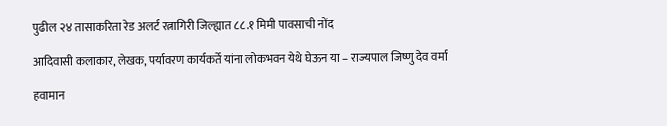पुढील २४ तासाकरिता रेड अलर्ट रत्नागिरी जिल्ह्यात ८८.१ मिमी पावसाची नोंद

आदिवासी कलाकार, लेखक, पर्यावरण कार्यकर्ते यांना लोकभवन येथे घेऊन या – राज्यपाल जिष्णु देव वर्मा

हवामान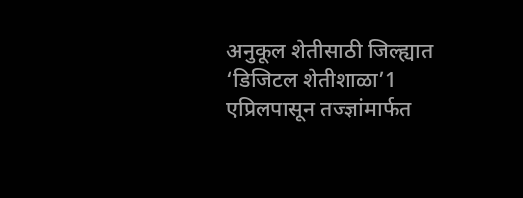अनुकूल शेतीसाठी जिल्ह्यात ‘डिजिटल शेतीशाळा’1 एप्रिलपासून तज्ज्ञांमार्फत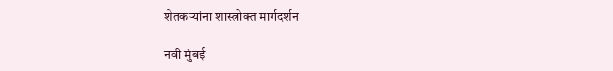शेतकऱ्यांना शास्त्रोक्त मार्गदर्शन

नवी मुंबई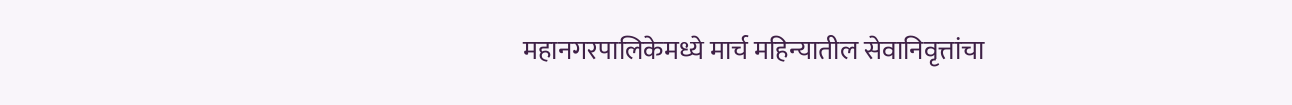महानगरपालिकेमध्ये मार्च महिन्यातील सेवानिवृत्तांचा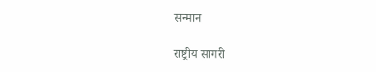सन्मान

राष्ट्रीय सागरी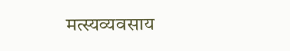मत्स्यव्यवसाय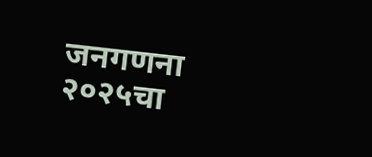जनगणना २०२५चा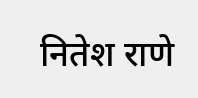नितेश राणे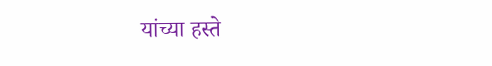यांच्या हस्ते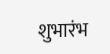शुभारंभ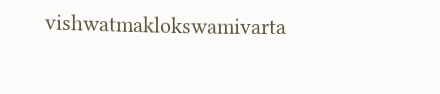vishwatmaklokswamivarta